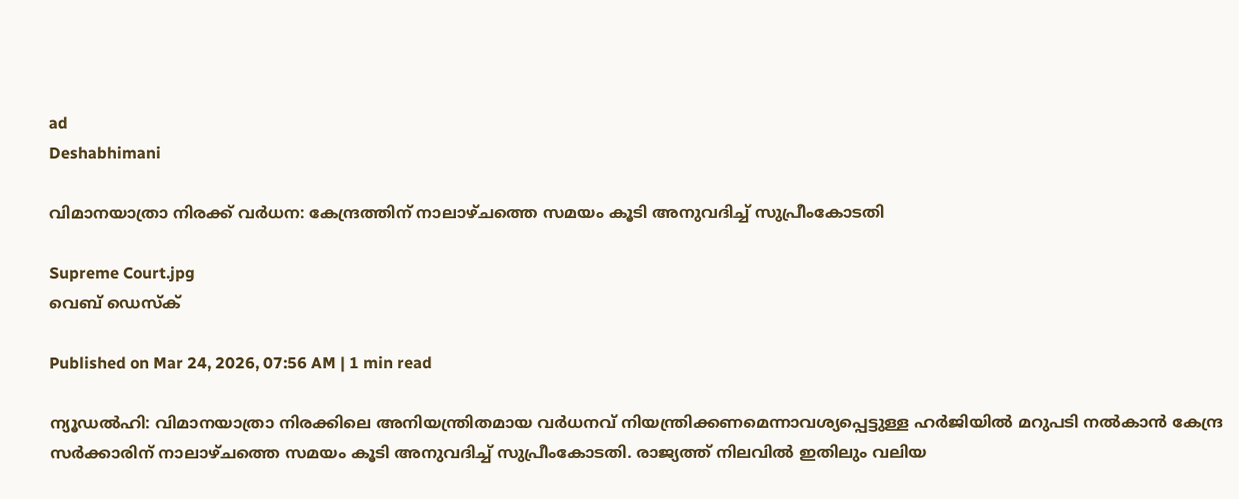ad
Deshabhimani

വിമാനയാത്രാ നിരക്ക് വർധന: കേന്ദ്രത്തിന് നാലാഴ്ചത്തെ സമയം കൂടി അനുവദിച്ച് സുപ്രീംകോടതി

Supreme Court.jpg
വെബ് ഡെസ്ക്

Published on Mar 24, 2026, 07:56 AM | 1 min read

ന്യൂഡൽഹി: വിമാനയാത്രാ നിരക്കിലെ അനിയന്ത്രിതമായ വർധനവ് നിയന്ത്രിക്കണമെന്നാവശ്യപ്പെട്ടുള്ള ഹർജിയിൽ മറുപടി നൽകാൻ കേന്ദ്ര സർക്കാരിന് നാലാഴ്ചത്തെ സമയം കൂടി അനുവദിച്ച് സുപ്രീംകോടതി. രാജ്യത്ത് നിലവിൽ ഇതിലും വലിയ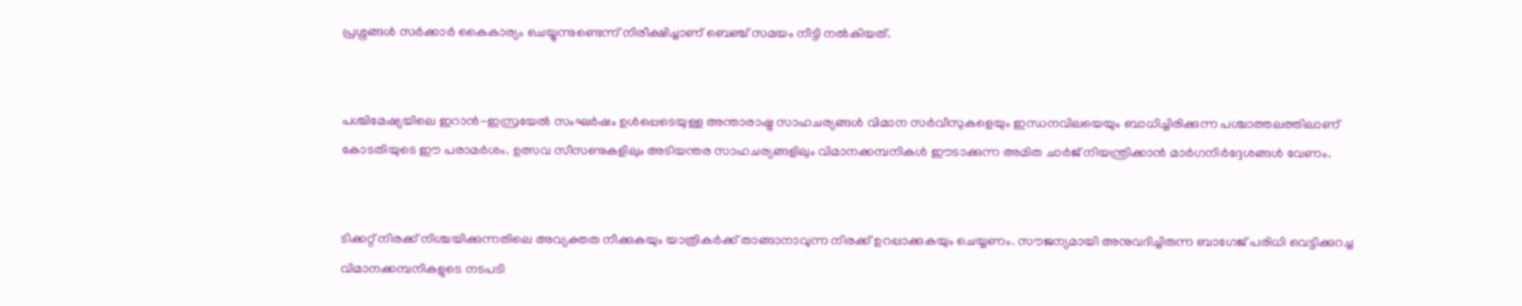പ്രശ്നങ്ങൾ സർക്കാർ കൈകാര്യം ചെയ്യുന്നുണ്ടെന്ന് നിരീക്ഷിച്ചാണ് ബെഞ്ച് സമയം നീട്ടി നൽകിയത്.


പശ്ചിമേഷ്യയിലെ ഇറാൻ-ഇസ്രയേൽ സംഘർഷം ഉൾപ്പെടെയുള്ള അന്താരാഷ്ട്ര സാഹചര്യങ്ങൾ വിമാന സർവീസുകളെയും ഇന്ധനവിലയെയും ബാധിച്ചിരിക്കുന്ന പശ്ചാത്തലത്തിലാണ് കോടതിയുടെ ഈ പരാമർശം. ഉത്സവ സീസണുകളിലും അടിയന്തര സാഹചര്യങ്ങളിലും വിമാനക്കമ്പനികൾ ഈടാക്കുന്ന അമിത ചാർജ് നിയന്ത്രിക്കാൻ മാർഗനിർദ്ദേശങ്ങൾ വേണം.


ടിക്കറ്റ് നിരക്ക് നിശ്ചയിക്കുന്നതിലെ അവ്യക്തത നീക്കുകയും യാത്രികർക്ക് താങ്ങാനാവുന്ന നിരക്ക് ഉറപ്പാക്കുകയും ചെയ്യണം. സൗജന്യമായി അനുവദിച്ചിരുന്ന ബാഗേജ് പരിധി വെട്ടിക്കുറച്ച വിമാനക്കമ്പനികളുടെ നടപടി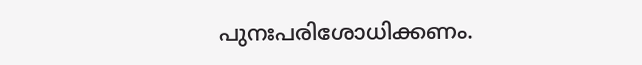പുനഃപരിശോധിക്കണം.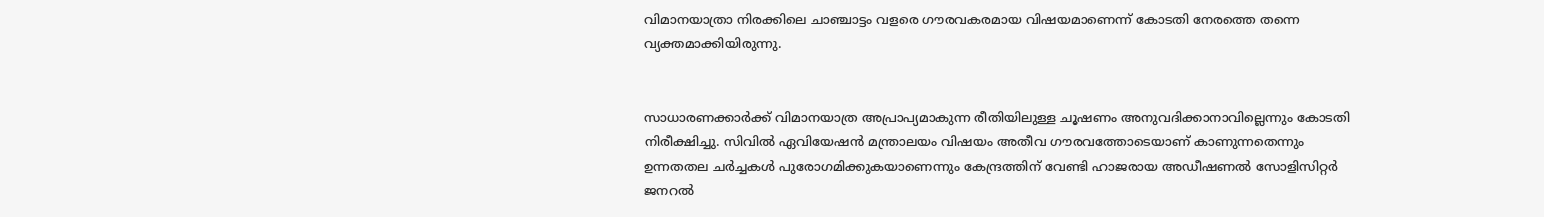വിമാനയാത്രാ നിരക്കിലെ ചാഞ്ചാട്ടം വളരെ ഗൗരവകരമായ വിഷയമാണെന്ന് കോടതി നേരത്തെ തന്നെ വ്യക്തമാക്കിയിരുന്നു.


സാധാരണക്കാർക്ക് വിമാനയാത്ര അപ്രാപ്യമാകുന്ന രീതിയിലുള്ള ചൂഷണം അനുവദിക്കാനാവില്ലെന്നും കോടതി നിരീക്ഷിച്ചു. സിവിൽ ഏവിയേഷൻ മന്ത്രാലയം വിഷയം അതീവ ഗൗരവത്തോടെയാണ് കാണുന്നതെന്നും ഉന്നതതല ചർച്ചകൾ പുരോഗമിക്കുകയാണെന്നും കേന്ദ്രത്തിന് വേണ്ടി ഹാജരായ അഡീഷണൽ സോളിസിറ്റർ ജനറൽ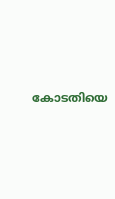കോടതിയെ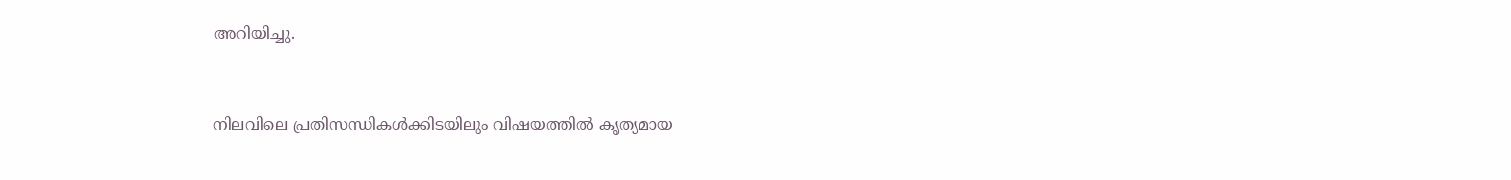അറിയിച്ചു.


നിലവിലെ പ്രതിസന്ധികൾക്കിടയിലും വിഷയത്തിൽ കൃത്യമായ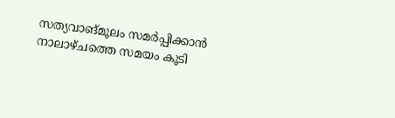സത്യവാങ്മൂലം സമർപ്പിക്കാൻ നാലാഴ്ചത്തെ സമയം കൂടി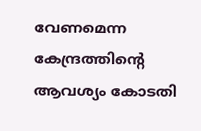വേണമെന്ന കേന്ദ്രത്തിന്റെ ആവശ്യം കോടതി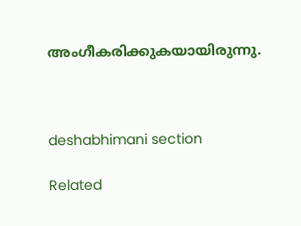അംഗീകരിക്കുകയായിരുന്നു.



deshabhimani section

Related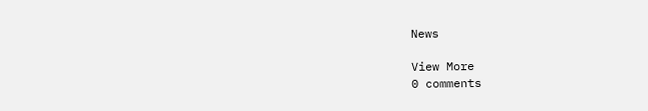News

View More
0 comments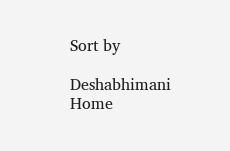Sort by

Deshabhimani
Home